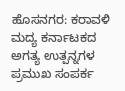ಹೊಸನಗರ: ಕರಾವಳಿ ಮದ್ಯ ಕರ್ನಾಟಕದ ಅಗತ್ಯ ಉತ್ಪನ್ನಗಳ ಪ್ರಮುಖ ಸಂಪರ್ಕ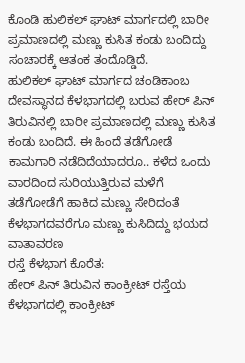ಕೊಂಡಿ ಹುಲಿಕಲ್ ಘಾಟ್ ಮಾರ್ಗದಲ್ಲಿ ಬಾರೀ ಪ್ರಮಾಣದಲ್ಲಿ ಮಣ್ಣು ಕುಸಿತ ಕಂಡು ಬಂದಿದ್ದು ಸಂಚಾರಕ್ಕೆ ಆತಂಕ ತಂದೊಡ್ಡಿದೆ.
ಹುಲಿಕಲ್ ಘಾಟ್ ಮಾರ್ಗದ ಚಂಡಿಕಾಂಬ ದೇವಸ್ಥಾನದ ಕೆಳಭಾಗದಲ್ಲಿ ಬರುವ ಹೇರ್ ಪಿನ್ ತಿರುವಿನಲ್ಲಿ ಬಾರೀ ಪ್ರಮಾಣದಲ್ಲಿ ಮಣ್ಣು ಕುಸಿತ ಕಂಡು ಬಂದಿದೆ. ಈ ಹಿಂದೆ ತಡೆಗೋಡೆ ಕಾಮಗಾರಿ ನಡೆದಿದೆಯಾದರೂ.. ಕಳೆದ ಒಂದು ವಾರದಿಂದ ಸುರಿಯುತ್ತಿರುವ ಮಳೆಗೆ ತಡೆಗೋಡೆಗೆ ಹಾಕಿದ ಮಣ್ಣು ಸೇರಿದಂತೆ ಕೆಳಭಾಗದವರೆಗೂ ಮಣ್ಣು ಕುಸಿದಿದ್ದು ಭಯದ ವಾತಾವರಣ
ರಸ್ತೆ ಕೆಳಭಾಗ ಕೊರೆತ:
ಹೇರ್ ಪಿನ್ ತಿರುವಿನ ಕಾಂಕ್ರೀಟ್ ರಸ್ತೆಯ ಕೆಳಭಾಗದಲ್ಲಿ ಕಾಂಕ್ರೀಟ್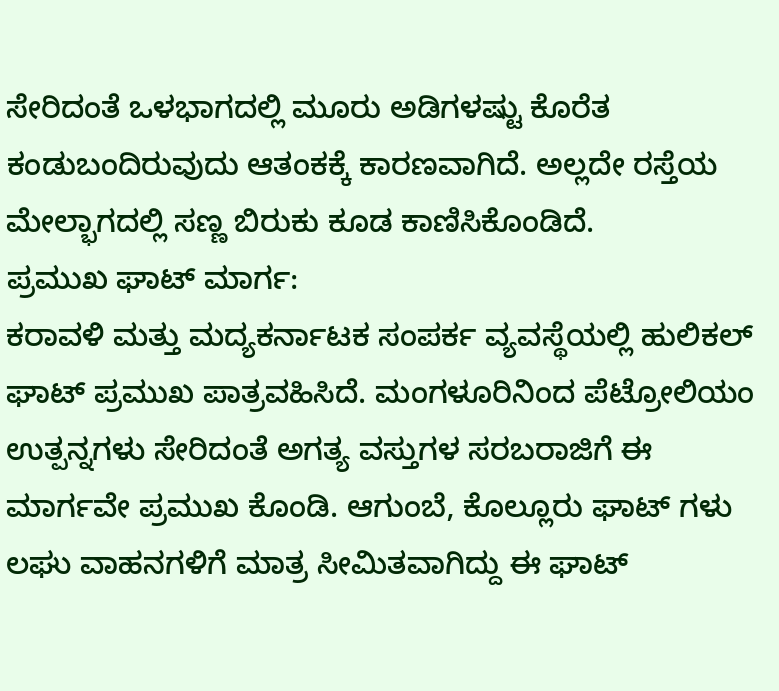ಸೇರಿದಂತೆ ಒಳಭಾಗದಲ್ಲಿ ಮೂರು ಅಡಿಗಳಷ್ಟು ಕೊರೆತ ಕಂಡುಬಂದಿರುವುದು ಆತಂಕಕ್ಕೆ ಕಾರಣವಾಗಿದೆ. ಅಲ್ಲದೇ ರಸ್ತೆಯ ಮೇಲ್ಭಾಗದಲ್ಲಿ ಸಣ್ಣ ಬಿರುಕು ಕೂಡ ಕಾಣಿಸಿಕೊಂಡಿದೆ.
ಪ್ರಮುಖ ಘಾಟ್ ಮಾರ್ಗ:
ಕರಾವಳಿ ಮತ್ತು ಮದ್ಯಕರ್ನಾಟಕ ಸಂಪರ್ಕ ವ್ಯವಸ್ಥೆಯಲ್ಲಿ ಹುಲಿಕಲ್ ಘಾಟ್ ಪ್ರಮುಖ ಪಾತ್ರವಹಿಸಿದೆ. ಮಂಗಳೂರಿನಿಂದ ಪೆಟ್ರೋಲಿಯಂ ಉತ್ಪನ್ನಗಳು ಸೇರಿದಂತೆ ಅಗತ್ಯ ವಸ್ತುಗಳ ಸರಬರಾಜಿಗೆ ಈ ಮಾರ್ಗವೇ ಪ್ರಮುಖ ಕೊಂಡಿ. ಆಗುಂಬೆ, ಕೊಲ್ಲೂರು ಘಾಟ್ ಗಳು ಲಘು ವಾಹನಗಳಿಗೆ ಮಾತ್ರ ಸೀಮಿತವಾಗಿದ್ದು ಈ ಘಾಟ್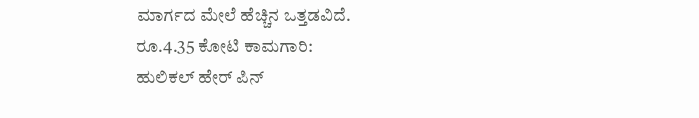ಮಾರ್ಗದ ಮೇಲೆ ಹೆಚ್ಚಿನ ಒತ್ತಡವಿದೆ.
ರೂ.4.35 ಕೋಟಿ ಕಾಮಗಾರಿ:
ಹುಲಿಕಲ್ ಹೇರ್ ಪಿನ್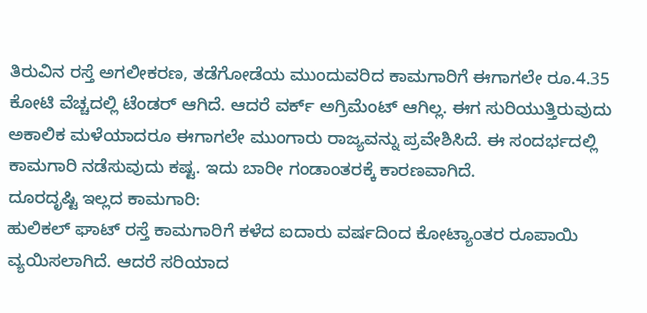ತಿರುವಿನ ರಸ್ತೆ ಅಗಲೀಕರಣ, ತಡೆಗೋಡೆಯ ಮುಂದುವರಿದ ಕಾಮಗಾರಿಗೆ ಈಗಾಗಲೇ ರೂ.4.35 ಕೋಟಿ ವೆಚ್ಚದಲ್ಲಿ ಟೆಂಡರ್ ಆಗಿದೆ. ಆದರೆ ವರ್ಕ್ ಅಗ್ರಿಮೆಂಟ್ ಆಗಿಲ್ಲ. ಈಗ ಸುರಿಯುತ್ತಿರುವುದು ಅಕಾಲಿಕ ಮಳೆಯಾದರೂ ಈಗಾಗಲೇ ಮುಂಗಾರು ರಾಜ್ಯವನ್ನು ಪ್ರವೇಶಿಸಿದೆ. ಈ ಸಂದರ್ಭದಲ್ಲಿ ಕಾಮಗಾರಿ ನಡೆಸುವುದು ಕಷ್ಟ. ಇದು ಬಾರೀ ಗಂಡಾಂತರಕ್ಕೆ ಕಾರಣವಾಗಿದೆ.
ದೂರದೃಷ್ಟಿ ಇಲ್ಲದ ಕಾಮಗಾರಿ:
ಹುಲಿಕಲ್ ಘಾಟ್ ರಸ್ತೆ ಕಾಮಗಾರಿಗೆ ಕಳೆದ ಐದಾರು ವರ್ಷದಿಂದ ಕೋಟ್ಯಾಂತರ ರೂಪಾಯಿ ವ್ಯಯಿಸಲಾಗಿದೆ. ಆದರೆ ಸರಿಯಾದ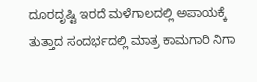ದೂರದೃಷ್ಟಿ ಇರದೆ ಮಳೆಗಾಲದಲ್ಲಿ ಅಪಾಯಕ್ಕೆ ತುತ್ತಾದ ಸಂದರ್ಭದಲ್ಲಿ ಮಾತ್ರ ಕಾಮಗಾರಿ ನಿಗಾ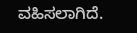ವಹಿಸಲಾಗಿದೆ.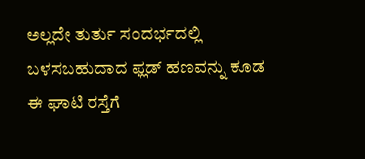ಅಲ್ಲದೇ ತುರ್ತು ಸಂದರ್ಭದಲ್ಲಿ ಬಳಸಬಹುದಾದ ಫ್ಲಡ್ ಹಣವನ್ನು ಕೂಡ ಈ ಘಾಟಿ ರಸ್ತೆಗೆ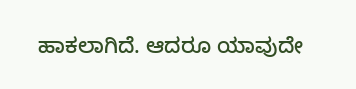ಹಾಕಲಾಗಿದೆ. ಆದರೂ ಯಾವುದೇ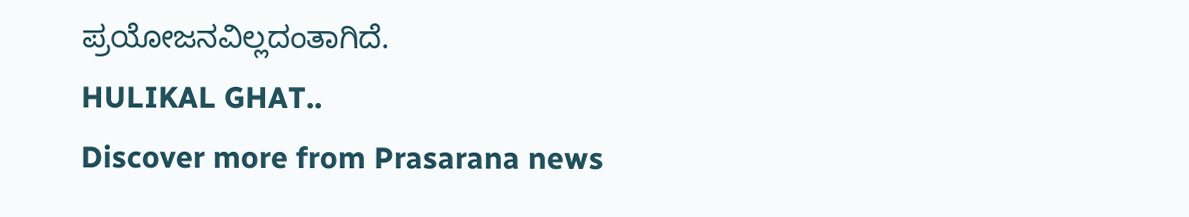ಪ್ರಯೋಜನವಿಲ್ಲದಂತಾಗಿದೆ.
HULIKAL GHAT..
Discover more from Prasarana news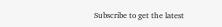Subscribe to get the latest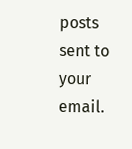posts sent to your email.